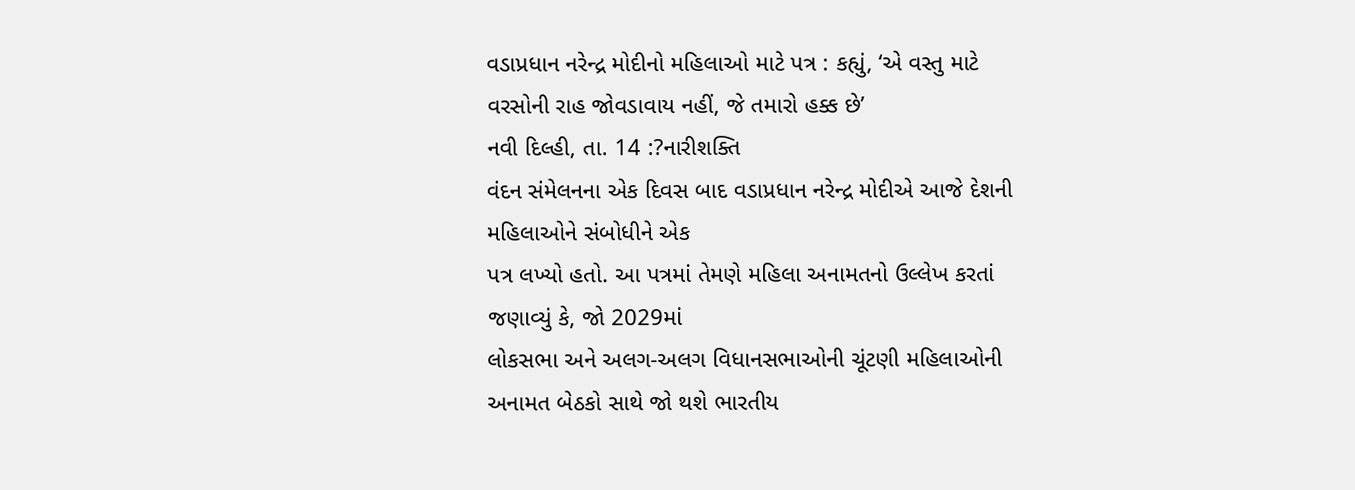વડાપ્રધાન નરેન્દ્ર મોદીનો મહિલાઓ માટે પત્ર : કહ્યું, ‘એ વસ્તુ માટે વરસોની રાહ જોવડાવાય નહીં, જે તમારો હક્ક છે’
નવી દિલ્હી, તા. 14 :?નારીશક્તિ
વંદન સંમેલનના એક દિવસ બાદ વડાપ્રધાન નરેન્દ્ર મોદીએ આજે દેશની મહિલાઓને સંબોધીને એક
પત્ર લખ્યો હતો. આ પત્રમાં તેમણે મહિલા અનામતનો ઉલ્લેખ કરતાં જણાવ્યું કે, જો 2029માં
લોકસભા અને અલગ-અલગ વિધાનસભાઓની ચૂંટણી મહિલાઓની અનામત બેઠકો સાથે જો થશે ભારતીય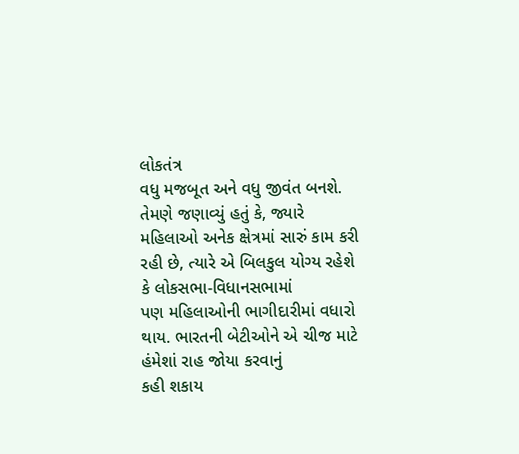લોકતંત્ર
વધુ મજબૂત અને વધુ જીવંત બનશે.
તેમણે જણાવ્યું હતું કે, જ્યારે
મહિલાઓ અનેક ક્ષેત્રમાં સારું કામ કરી રહી છે, ત્યારે એ બિલકુલ યોગ્ય રહેશે કે લોકસભા-વિધાનસભામાં
પણ મહિલાઓની ભાગીદારીમાં વધારો થાય. ભારતની બેટીઓને એ ચીજ માટે હંમેશાં રાહ જોયા કરવાનું
કહી શકાય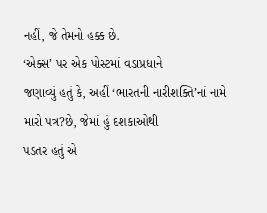નહીં, જે તેમનો હક્ક છે.
‘એક્સ’ પર એક પોસ્ટમાં વડાપ્રધાને
જણાવ્યું હતું કે, અહીં ‘ભારતની નારીશક્તિ’નાં નામે મારો પત્ર?છે, જેમાં હું દશકાઓથી
પડતર હતું એ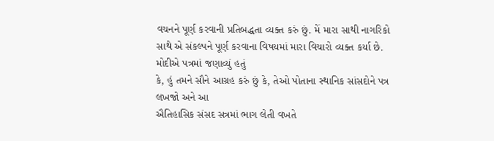વચનને પૂર્ણ કરવાની પ્રતિબદ્ધતા વ્યક્ત કરું છું. મેં મારા સાથી નાગરિકો
સાથે એ સંકલ્પને પૂર્ણ કરવાના વિષયમાં મારા વિચારો વ્યક્ત કર્યા છે.
મોદીએ પત્રમાં જણાવ્યું હતું
કે, હું તમને સૌને આગ્રહ કરું છું કે, તેઓ પોતાના સ્થાનિક સાંસદોને પત્ર લખજો અને આ
ઐતિહાસિક સંસદ સત્રમાં ભાગ લેતી વખતે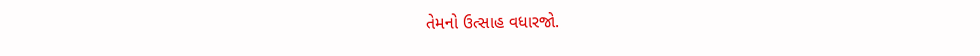તેમનો ઉત્સાહ વધારજો.